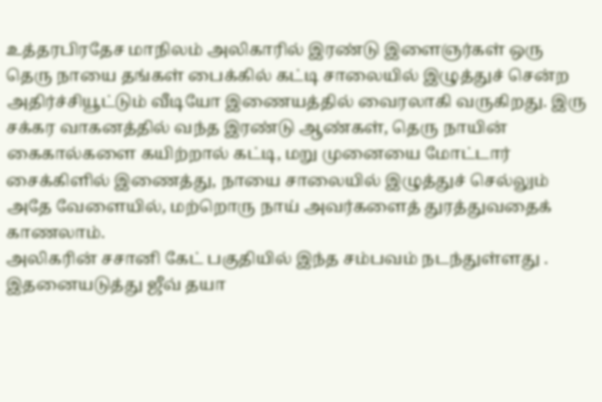உத்தரபிரதேச மாநிலம் அலிகாரில் இரண்டு இளைஞர்கள் ஒரு தெரு நாயை தங்கள் பைக்கில் கட்டி சாலையில் இழுத்துச் சென்ற அதிர்ச்சியூட்டும் வீடியோ இணையத்தில் வைரலாகி வருகிறது. இரு சக்கர வாகனத்தில் வந்த இரண்டு ஆண்கள், தெரு நாயின் கைகால்களை கயிற்றால் கட்டி, மறு முனையை மோட்டார் சைக்கிளில் இணைத்து, நாயை சாலையில் இழுத்துச் செல்லும் அதே வேளையில், மற்றொரு நாய் அவர்களைத் துரத்துவதைக் காணலாம்.
அலிகரின் சசானி கேட் பகுதியில் இந்த சம்பவம் நடந்துள்ளது . இதனையடுத்து ஜீவ் தயா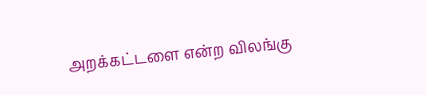அறக்கட்டளை என்ற விலங்கு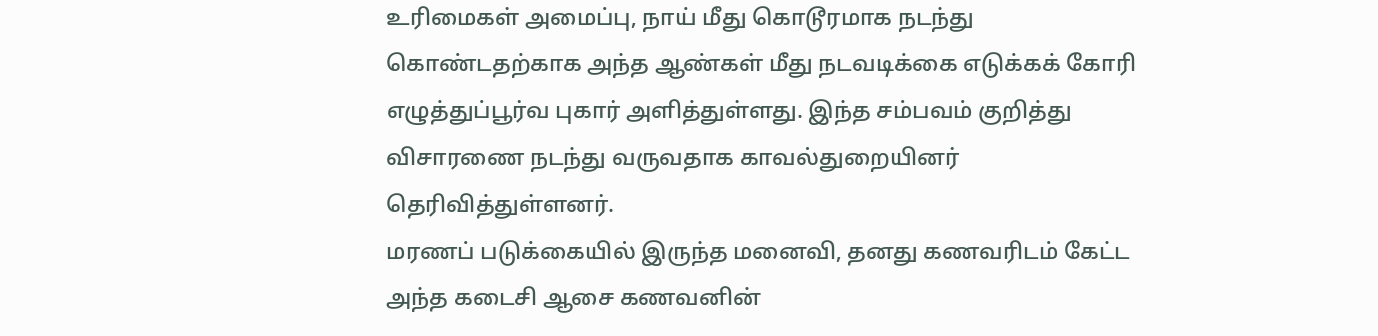உரிமைகள் அமைப்பு, நாய் மீது கொடூரமாக நடந்து கொண்டதற்காக அந்த ஆண்கள் மீது நடவடிக்கை எடுக்கக் கோரி எழுத்துப்பூர்வ புகார் அளித்துள்ளது. இந்த சம்பவம் குறித்து விசாரணை நடந்து வருவதாக காவல்துறையினர் தெரிவித்துள்ளனர்.
மரணப் படுக்கையில் இருந்த மனைவி, தனது கணவரிடம் கேட்ட அந்த கடைசி ஆசை கணவனின்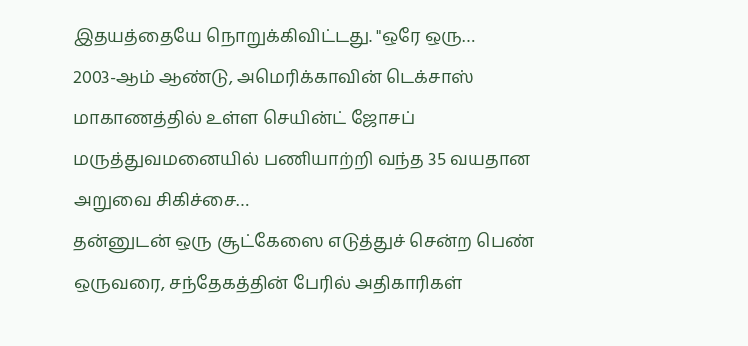இதயத்தையே நொறுக்கிவிட்டது. "ஒரே ஒரு…
2003-ஆம் ஆண்டு, அமெரிக்காவின் டெக்சாஸ் மாகாணத்தில் உள்ள செயின்ட் ஜோசப் மருத்துவமனையில் பணியாற்றி வந்த 35 வயதான அறுவை சிகிச்சை…
தன்னுடன் ஒரு சூட்கேஸை எடுத்துச் சென்ற பெண் ஒருவரை, சந்தேகத்தின் பேரில் அதிகாரிகள்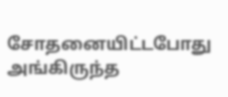சோதனையிட்டபோது அங்கிருந்த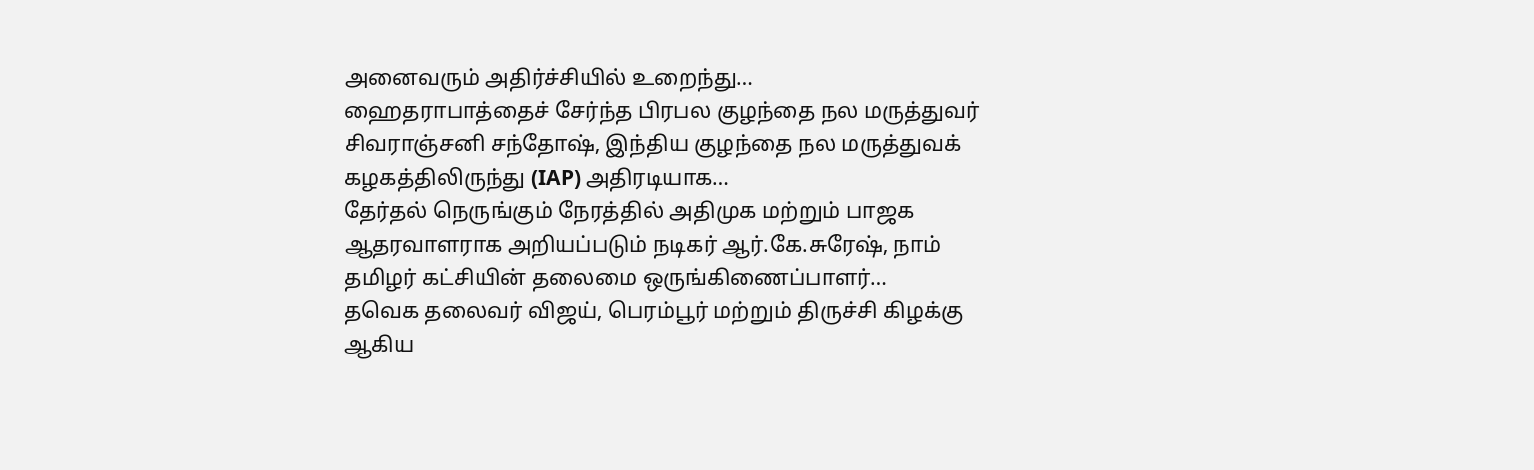அனைவரும் அதிர்ச்சியில் உறைந்து…
ஹைதராபாத்தைச் சேர்ந்த பிரபல குழந்தை நல மருத்துவர் சிவராஞ்சனி சந்தோஷ், இந்திய குழந்தை நல மருத்துவக் கழகத்திலிருந்து (IAP) அதிரடியாக…
தேர்தல் நெருங்கும் நேரத்தில் அதிமுக மற்றும் பாஜக ஆதரவாளராக அறியப்படும் நடிகர் ஆர்.கே.சுரேஷ், நாம் தமிழர் கட்சியின் தலைமை ஒருங்கிணைப்பாளர்…
தவெக தலைவர் விஜய், பெரம்பூர் மற்றும் திருச்சி கிழக்கு ஆகிய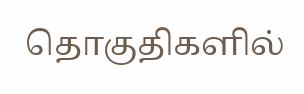தொகுதிகளில்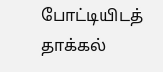போட்டியிடத் தாக்கல்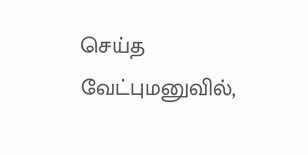செய்த வேட்புமனுவில்,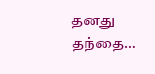தனது தந்தை…